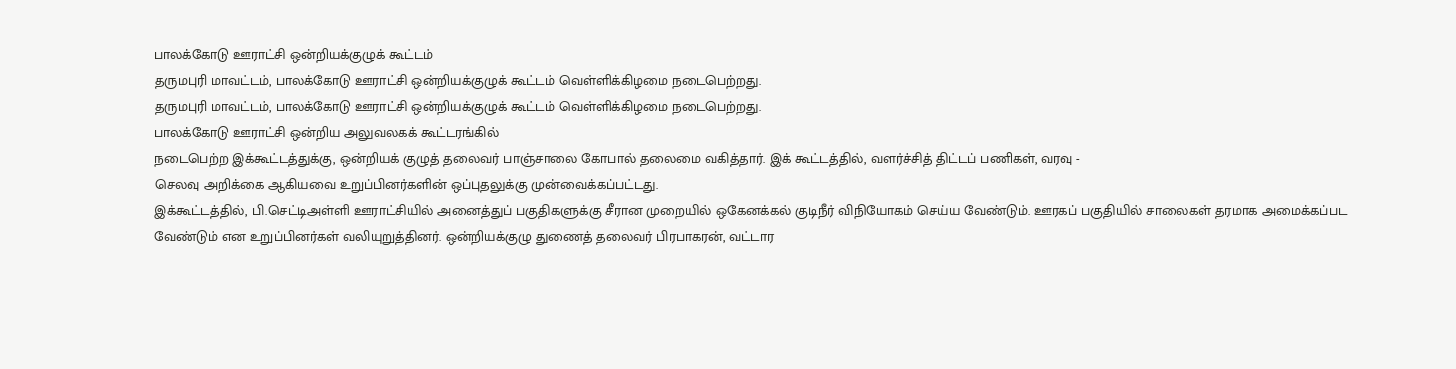பாலக்கோடு ஊராட்சி ஒன்றியக்குழுக் கூட்டம்
தருமபுரி மாவட்டம், பாலக்கோடு ஊராட்சி ஒன்றியக்குழுக் கூட்டம் வெள்ளிக்கிழமை நடைபெற்றது.
தருமபுரி மாவட்டம், பாலக்கோடு ஊராட்சி ஒன்றியக்குழுக் கூட்டம் வெள்ளிக்கிழமை நடைபெற்றது.
பாலக்கோடு ஊராட்சி ஒன்றிய அலுவலகக் கூட்டரங்கில்
நடைபெற்ற இக்கூட்டத்துக்கு, ஒன்றியக் குழுத் தலைவர் பாஞ்சாலை கோபால் தலைமை வகித்தார். இக் கூட்டத்தில், வளர்ச்சித் திட்டப் பணிகள், வரவு -
செலவு அறிக்கை ஆகியவை உறுப்பினர்களின் ஒப்புதலுக்கு முன்வைக்கப்பட்டது.
இக்கூட்டத்தில், பி.செட்டிஅள்ளி ஊராட்சியில் அனைத்துப் பகுதிகளுக்கு சீரான முறையில் ஒகேனக்கல் குடிநீர் விநியோகம் செய்ய வேண்டும். ஊரகப் பகுதியில் சாலைகள் தரமாக அமைக்கப்பட வேண்டும் என உறுப்பினர்கள் வலியுறுத்தினர். ஒன்றியக்குழு துணைத் தலைவர் பிரபாகரன், வட்டார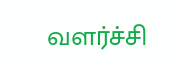வளர்ச்சி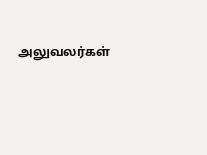அலுவலர்கள்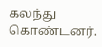கலந்து கொண்டனர்.